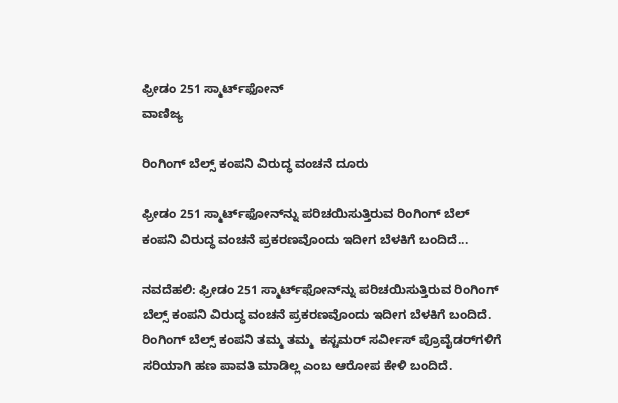ಫ್ರೀಡಂ 251 ಸ್ಮಾರ್ಟ್‌ಫೋನ್‌
ವಾಣಿಜ್ಯ

ರಿಂಗಿಂಗ್ ಬೆಲ್ಸ್ ಕಂಪನಿ ವಿರುದ್ಧ ವಂಚನೆ ದೂರು

ಫ್ರೀಡಂ 251 ಸ್ಮಾರ್ಟ್‌ಫೋನ್‌ನ್ನು ಪರಿಚಯಿಸುತ್ತಿರುವ ರಿಂಗಿಂಗ್ ಬೆಲ್ ಕಂಪನಿ ವಿರುದ್ಧ ವಂಚನೆ ಪ್ರಕರಣವೊಂದು ಇದೀಗ ಬೆಳಕಿಗೆ ಬಂದಿದೆ...

ನವದೆಹಲಿ: ಫ್ರೀಡಂ 251 ಸ್ಮಾರ್ಟ್‌ಫೋನ್‌ನ್ನು ಪರಿಚಯಿಸುತ್ತಿರುವ ರಿಂಗಿಂಗ್ ಬೆಲ್ಸ್ ಕಂಪನಿ ವಿರುದ್ಧ ವಂಚನೆ ಪ್ರಕರಣವೊಂದು ಇದೀಗ ಬೆಳಕಿಗೆ ಬಂದಿದೆ.
ರಿಂಗಿಂಗ್ ಬೆಲ್ಸ್ ಕಂಪನಿ ತಮ್ಮ ತಮ್ಮ  ಕಸ್ಟಮರ್ ಸರ್ವೀಸ್ ಪ್ರೊವೈಡರ್‌ಗಳಿಗೆ ಸರಿಯಾಗಿ ಹಣ ಪಾವತಿ ಮಾಡಿಲ್ಲ ಎಂಬ ಆರೋಪ ಕೇಳಿ ಬಂದಿದೆ.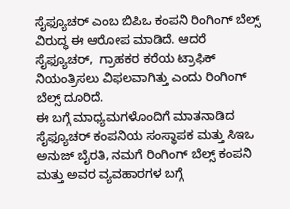ಸೈಫ್ಯೂಚರ್ ಎಂಬ ಬಿಪಿಒ ಕಂಪನಿ ರಿಂಗಿಂಗ್ ಬೆಲ್ಸ್ ವಿರುದ್ಧ ಈ ಆರೋಪ ಮಾಡಿದೆ. ಆದರೆ ಸೈಫ್ಯೂಚರ್,  ಗ್ರಾಹಕರ ಕರೆಯ ಟ್ರಾಫಿಕ್ ನಿಯಂತ್ರಿಸಲು ವಿಫಲವಾಗಿತ್ತು ಎಂದು ರಿಂಗಿಂಗ್ ಬೆಲ್ಸ್ ದೂರಿದೆ.
ಈ ಬಗ್ಗೆ ಮಾಧ್ಯಮಗಳೊಂದಿಗೆ ಮಾತನಾಡಿದ ಸೈಫ್ಯೂಚರ್ ಕಂಪನಿಯ ಸಂಸ್ಥಾಪಕ ಮತ್ತು ಸಿಇಒ ಅನುಜ್ ಬೈರತಿ, ನಮಗೆ ರಿಂಗಿಂಗ್ ಬೆಲ್ಸ್ ಕಂಪನಿ ಮತ್ತು ಅವರ ವ್ಯವಹಾರಗಳ ಬಗ್ಗೆ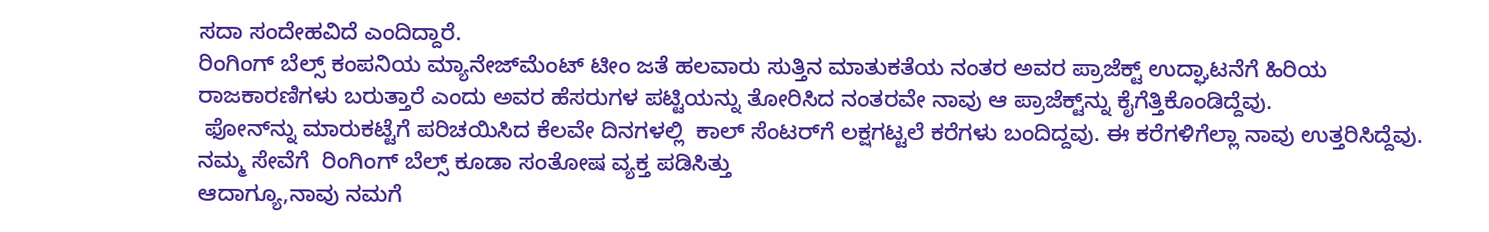ಸದಾ ಸಂದೇಹವಿದೆ ಎಂದಿದ್ದಾರೆ.
ರಿಂಗಿಂಗ್ ಬೆಲ್ಸ್ ಕಂಪನಿಯ ಮ್ಯಾನೇಜ್‌ಮೆಂಟ್ ಟೀಂ ಜತೆ ಹಲವಾರು ಸುತ್ತಿನ ಮಾತುಕತೆಯ ನಂತರ ಅವರ ಪ್ರಾಜೆಕ್ಟ್ ಉದ್ಘಾಟನೆಗೆ ಹಿರಿಯ ರಾಜಕಾರಣಿಗಳು ಬರುತ್ತಾರೆ ಎಂದು ಅವರ ಹೆಸರುಗಳ ಪಟ್ಟಿಯನ್ನು ತೋರಿಸಿದ ನಂತರವೇ ನಾವು ಆ ಪ್ರಾಜೆಕ್ಟ್‌ನ್ನು ಕೈಗೆತ್ತಿಕೊಂಡಿದ್ದೆವು.
 ಫೋನ್‌ನ್ನು ಮಾರುಕಟ್ಟೆಗೆ ಪರಿಚಯಿಸಿದ ಕೆಲವೇ ದಿನಗಳಲ್ಲಿ  ಕಾಲ್ ಸೆಂಟರ್‌ಗೆ ಲಕ್ಷಗಟ್ಟಲೆ ಕರೆಗಳು ಬಂದಿದ್ದವು. ಈ ಕರೆಗಳಿಗೆಲ್ಲಾ ನಾವು ಉತ್ತರಿಸಿದ್ದೆವು. ನಮ್ಮ ಸೇವೆಗೆ  ರಿಂಗಿಂಗ್ ಬೆಲ್ಸ್ ಕೂಡಾ ಸಂತೋಷ ವ್ಯಕ್ತ ಪಡಿಸಿತ್ತು
ಆದಾಗ್ಯೂ,ನಾವು ನಮಗೆ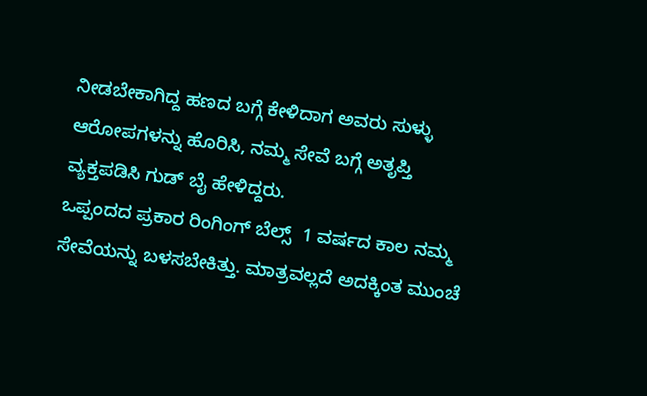ನೀಡಬೇಕಾಗಿದ್ದ ಹಣದ ಬಗ್ಗೆ ಕೇಳಿದಾಗ ಅವರು ಸುಳ್ಳು ಆರೋಪಗಳನ್ನು ಹೊರಿಸಿ, ನಮ್ಮ ಸೇವೆ ಬಗ್ಗೆ ಅತೃಪ್ತಿ ವ್ಯಕ್ತಪಡಿಸಿ ಗುಡ್ ಬೈ ಹೇಳಿದ್ದರು.
ಒಪ್ಪಂದದ ಪ್ರಕಾರ ರಿಂಗಿಂಗ್ ಬೆಲ್ಸ್  1 ವರ್ಷದ ಕಾಲ ನಮ್ಮ ಸೇವೆಯನ್ನು ಬಳಸಬೇಕಿತ್ತು. ಮಾತ್ರವಲ್ಲದೆ ಅದಕ್ಕಿಂತ ಮುಂಚೆ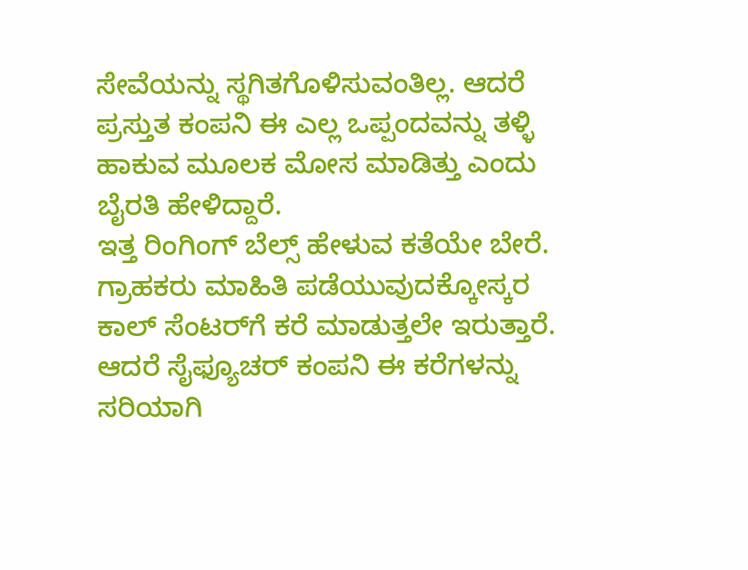ಸೇವೆಯನ್ನು ಸ್ಥಗಿತಗೊಳಿಸುವಂತಿಲ್ಲ. ಆದರೆ ಪ್ರಸ್ತುತ ಕಂಪನಿ ಈ ಎಲ್ಲ ಒಪ್ಪಂದವನ್ನು ತಳ್ಳಿ ಹಾಕುವ ಮೂಲಕ ಮೋಸ ಮಾಡಿತ್ತು ಎಂದು ಬೈರತಿ ಹೇಳಿದ್ದಾರೆ.
ಇತ್ತ ರಿಂಗಿಂಗ್ ಬೆಲ್ಸ್ ಹೇಳುವ ಕತೆಯೇ ಬೇರೆ. ಗ್ರಾಹಕರು ಮಾಹಿತಿ ಪಡೆಯುವುದಕ್ಕೋಸ್ಕರ ಕಾಲ್ ಸೆಂಟರ್‌ಗೆ ಕರೆ ಮಾಡುತ್ತಲೇ ಇರುತ್ತಾರೆ. ಆದರೆ ಸೈಫ್ಯೂಚರ್ ಕಂಪನಿ ಈ ಕರೆಗಳನ್ನು ಸರಿಯಾಗಿ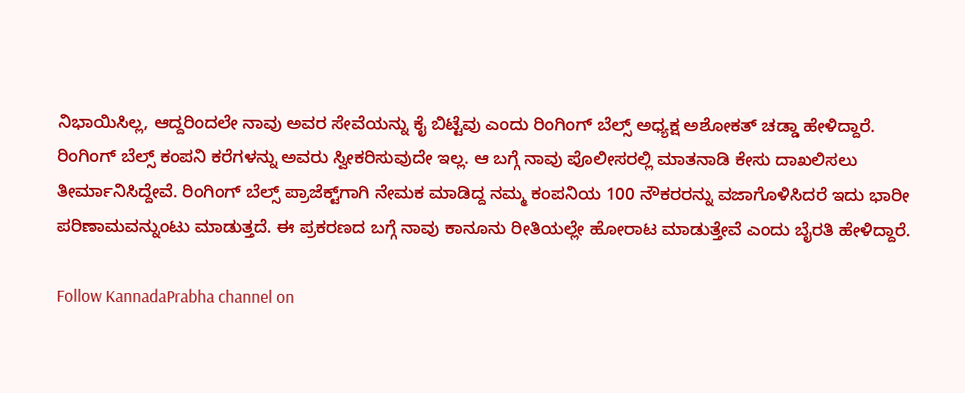ನಿಭಾಯಿಸಿಲ್ಲ, ಆದ್ದರಿಂದಲೇ ನಾವು ಅವರ ಸೇವೆಯನ್ನು ಕೈ ಬಿಟ್ಟೆವು ಎಂದು ರಿಂಗಿಂಗ್ ಬೆಲ್ಸ್ ಅಧ್ಯಕ್ಷ ಅಶೋಕತ್ ಚಡ್ಡಾ ಹೇಳಿದ್ದಾರೆ.
ರಿಂಗಿಂಗ್ ಬೆಲ್ಸ್ ಕಂಪನಿ ಕರೆಗಳನ್ನು ಅವರು ಸ್ವೀಕರಿಸುವುದೇ ಇಲ್ಲ. ಆ ಬಗ್ಗೆ ನಾವು ಪೊಲೀಸರಲ್ಲಿ ಮಾತನಾಡಿ ಕೇಸು ದಾಖಲಿಸಲು ತೀರ್ಮಾನಿಸಿದ್ದೇವೆ. ರಿಂಗಿಂಗ್ ಬೆಲ್ಸ್ ಪ್ರಾಜೆಕ್ಟ್‌ಗಾಗಿ ನೇಮಕ ಮಾಡಿದ್ದ ನಮ್ಮ ಕಂಪನಿಯ 100 ನೌಕರರನ್ನು ವಜಾಗೊಳಿಸಿದರೆ ಇದು ಭಾರೀ ಪರಿಣಾಮವನ್ನುಂಟು ಮಾಡುತ್ತದೆ. ಈ ಪ್ರಕರಣದ ಬಗ್ಗೆ ನಾವು ಕಾನೂನು ರೀತಿಯಲ್ಲೇ ಹೋರಾಟ ಮಾಡುತ್ತೇವೆ ಎಂದು ಬೈರತಿ ಹೇಳಿದ್ದಾರೆ.

Follow KannadaPrabha channel on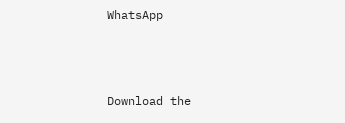WhatsApp



Download the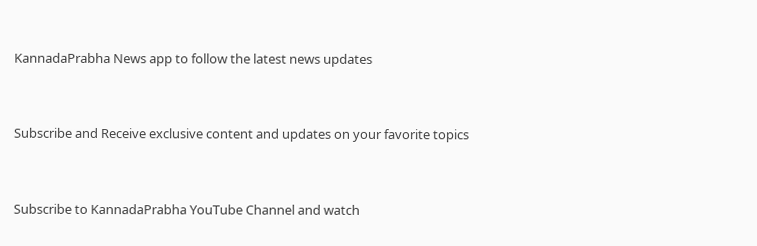KannadaPrabha News app to follow the latest news updates



Subscribe and Receive exclusive content and updates on your favorite topics



Subscribe to KannadaPrabha YouTube Channel and watch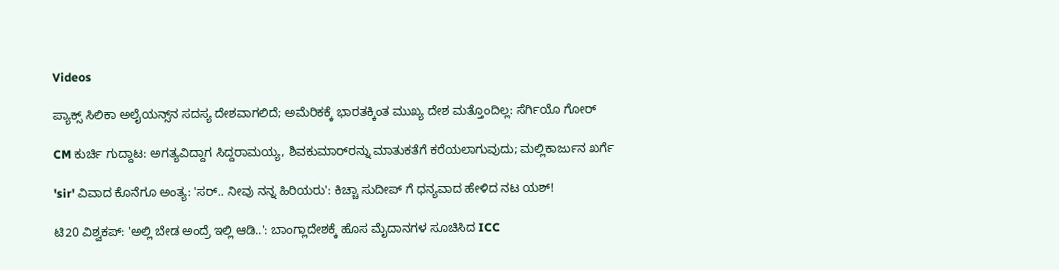Videos

ಪ್ಯಾಕ್ಸ್ ಸಿಲಿಕಾ ಅಲೈಯನ್ಸ್‌ನ ಸದಸ್ಯ ದೇಶವಾಗಲಿದೆ; ಅಮೆರಿಕಕ್ಕೆ ಭಾರತಕ್ಕಿಂತ ಮುಖ್ಯ ದೇಶ ಮತ್ತೊಂದಿಲ್ಲ: ಸೆರ್ಗಿಯೊ ಗೋರ್

CM ಕುರ್ಚಿ ಗುದ್ದಾಟ: ಅಗತ್ಯವಿದ್ದಾಗ ಸಿದ್ದರಾಮಯ್ಯ, ಶಿವಕುಮಾರ್‌ರನ್ನು ಮಾತುಕತೆಗೆ ಕರೆಯಲಾಗುವುದು; ಮಲ್ಲಿಕಾರ್ಜುನ ಖರ್ಗೆ

'sir' ವಿವಾದ ಕೊನೆಗೂ ಅಂತ್ಯ: 'ಸರ್.. ನೀವು ನನ್ನ ಹಿರಿಯರು': ಕಿಚ್ಚಾ ಸುದೀಪ್ ಗೆ ಧನ್ಯವಾದ ಹೇಳಿದ ನಟ ಯಶ್!

ಟಿ20 ವಿಶ್ವಕಪ್: 'ಅಲ್ಲಿ ಬೇಡ ಅಂದ್ರೆ ಇಲ್ಲಿ ಆಡಿ..': ಬಾಂಗ್ಲಾದೇಶಕ್ಕೆ ಹೊಸ ಮೈದಾನಗಳ ಸೂಚಿಸಿದ ICC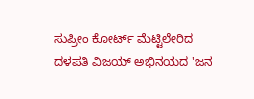ಸುಪ್ರೀಂ ಕೋರ್ಟ್ ಮೆಟ್ಟಿಲೇರಿದ ದಳಪತಿ ವಿಜಯ್ ಅಭಿನಯದ 'ಜನ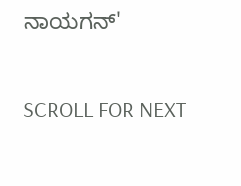ನಾಯಗನ್'

SCROLL FOR NEXT